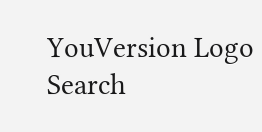YouVersion Logo
Search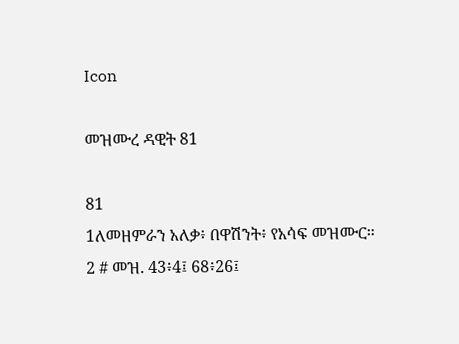Icon

መዝሙረ ዳዊት 81

81
1ለመዘምራን አለቃ፥ በዋሽንት፥ የአሳፍ መዝሙር።
2 # መዝ. 43፥4፤ 68፥26፤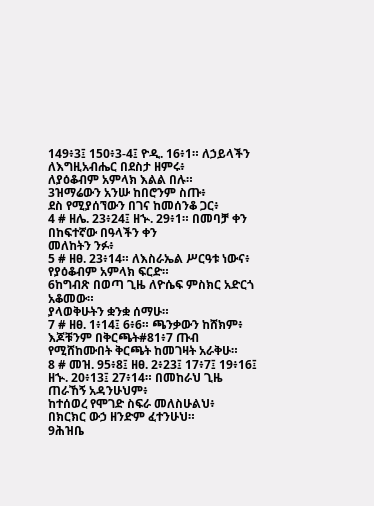149፥3፤ 150፥3-4፤ ዮዲ. 16፥1። ለኃይላችን ለእግዚአብሔር በደስታ ዘምሩ፥
ለያዕቆብም አምላክ እልል በሉ።
3ዝማሬውን አንሡ ከበሮንም ስጡ፥
ደስ የሚያሰኘውን በገና ከመሰንቆ ጋር፥
4 # ዘሌ. 23፥24፤ ዘኍ. 29፥1። በመባቻ ቀን በከፍተኛው በዓላችን ቀን
መለከትን ንፉ፥
5 # ዘፀ. 23፥14። ለእስራኤል ሥርዓቱ ነውና፥
የያዕቆብም አምላክ ፍርድ።
6ከግብጽ በወጣ ጊዜ ለዮሴፍ ምስክር አድርጎ አቆመው።
ያላወቅሁትን ቋንቋ ሰማሁ።
7 # ዘፀ. 1፥14፤ 6፥6። ጫንቃውን ከሸክም፥
እጆቹንም በቅርጫት#81፥7 ጡብ የሚሸከሙበት ቅርጫት ከመገዛት አራቅሁ።
8 # መዝ. 95፥8፤ ዘፀ. 2፥23፤ 17፥7፤ 19፥16፤ ዘኍ. 20፥13፤ 27፥14። በመከራህ ጊዜ ጠራኸኝ አዳንሁህም፥
ከተሰወረ የሞገድ ስፍራ መለስሁልህ፥
በክርክር ውኃ ዘንድም ፈተንሁህ።
9ሕዝቤ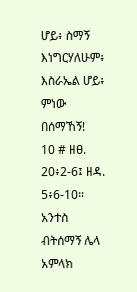ሆይ፥ ስማኝ እነግርሃለሁም፥
እስራኤል ሆይ፥ ምነው በሰማኸኝ!
10 # ዘፀ. 20፥2-6፤ ዘዳ. 5፥6-10። አንተስ ብትሰማኝ ሌላ አምላክ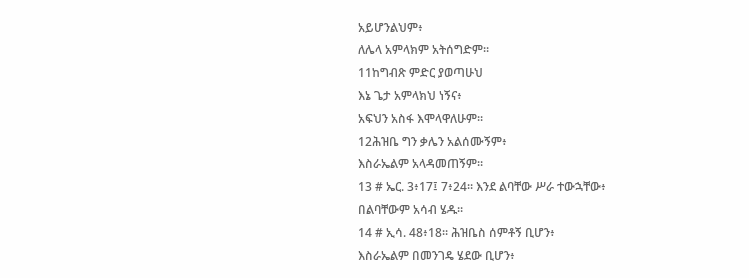አይሆንልህም፥
ለሌላ አምላክም አትሰግድም።
11ከግብጽ ምድር ያወጣሁህ
እኔ ጌታ አምላክህ ነኝና፥
አፍህን አስፋ እሞላዋለሁም።
12ሕዝቤ ግን ቃሌን አልሰሙኝም፥
እስራኤልም አላዳመጠኝም።
13 # ኤር. 3፥17፤ 7፥24። እንደ ልባቸው ሥራ ተውኋቸው፥
በልባቸውም አሳብ ሄዱ።
14 # ኢሳ. 48፥18። ሕዝቤስ ሰምቶኝ ቢሆን፥
እስራኤልም በመንገዴ ሄደው ቢሆን፥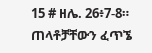15 # ዘሌ. 26፥7-8። ጠላቶቻቸውን ፈጥኜ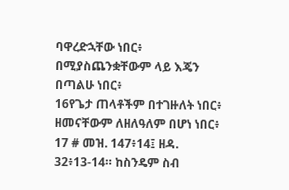ባዋረድኋቸው ነበር፥
በሚያስጨንቋቸውም ላይ እጄን በጣልሁ ነበር፥
16የጌታ ጠላቶችም በተገዙለት ነበር፥
ዘመናቸውም ለዘለዓለም በሆነ ነበር፥
17 # መዝ. 147፥14፤ ዘዳ. 32፥13-14። ከስንዴም ስብ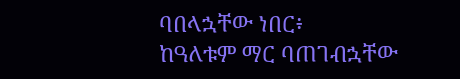ባበላኋቸው ነበር፥
ከዓለቱም ማር ባጠገብኋቸው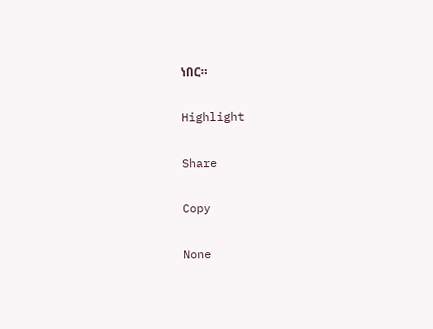ነበር።

Highlight

Share

Copy

None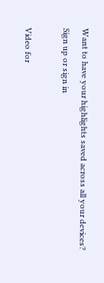Want to have your highlights saved across all your devices? Sign up or sign in

Video for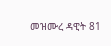መዝሙረ ዳዊት 81